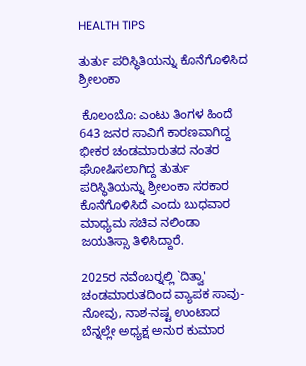HEALTH TIPS

ತುರ್ತು ಪರಿಸ್ಥಿತಿಯನ್ನು ಕೊನೆಗೊಳಿಸಿದ ಶ್ರೀಲಂಕಾ

 ಕೊಲಂಬೊ: ಎಂಟು ತಿಂಗಳ ಹಿಂದೆ 643 ಜನರ ಸಾವಿಗೆ ಕಾರಣವಾಗಿದ್ದ ಭೀಕರ ಚಂಡಮಾರುತದ ನಂತರ ಘೋಷಿಸಲಾಗಿದ್ದ ತುರ್ತು ಪರಿಸ್ಥಿತಿಯನ್ನು ಶ್ರೀಲಂಕಾ ಸರಕಾರ ಕೊನೆಗೊಳಿಸಿದೆ ಎಂದು ಬುಧವಾರ ಮಾಧ್ಯಮ ಸಚಿವ ನಲಿಂಡಾ ಜಯತಿಸ್ಸಾ ತಿಳಿಸಿದ್ದಾರೆ.

2025ರ ನವೆಂಬರ್‍ನಲ್ಲಿ `ದಿತ್ವಾ' ಚಂಡಮಾರುತದಿಂದ ವ್ಯಾಪಕ ಸಾವು-ನೋವು, ನಾಶ-ನಷ್ಟ ಉಂಟಾದ ಬೆನ್ನಲ್ಲೇ ಅಧ್ಯಕ್ಷ ಅನುರ ಕುಮಾರ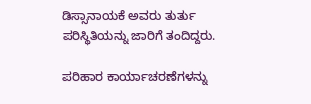ಡಿಸ್ಸಾನಾಯಕೆ ಅವರು ತುರ್ತು ಪರಿಸ್ಥಿತಿಯನ್ನು ಜಾರಿಗೆ ತಂದಿದ್ದರು.

ಪರಿಹಾರ ಕಾರ್ಯಾಚರಣೆಗಳನ್ನು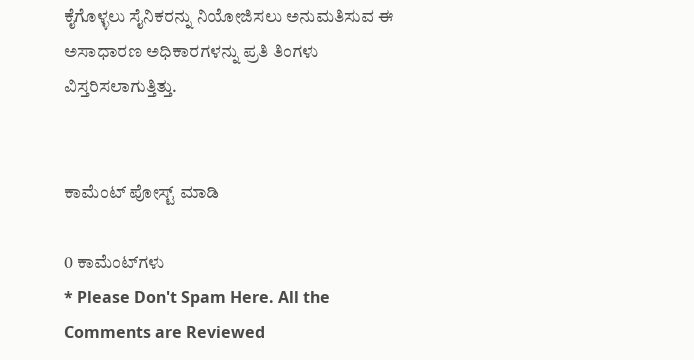ಕೈಗೊಳ್ಳಲು ಸೈನಿಕರನ್ನು ನಿಯೋಜಿಸಲು ಅನುಮತಿಸುವ ಈ ಅಸಾಧಾರಣ ಅಧಿಕಾರಗಳನ್ನು ಪ್ರತಿ ತಿಂಗಳು ವಿಸ್ತರಿಸಲಾಗುತ್ತಿತ್ತು.


ಕಾಮೆಂಟ್‌‌ ಪೋಸ್ಟ್‌ ಮಾಡಿ

0 ಕಾಮೆಂಟ್‌ಗಳು
* Please Don't Spam Here. All the Comments are Reviewed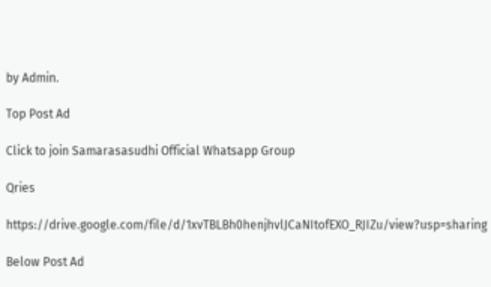by Admin.

Top Post Ad

Click to join Samarasasudhi Official Whatsapp Group

Qries

https://drive.google.com/file/d/1xvTBLBh0henjhvlJCaNItofEXO_RJIZu/view?usp=sharing

Below Post Ad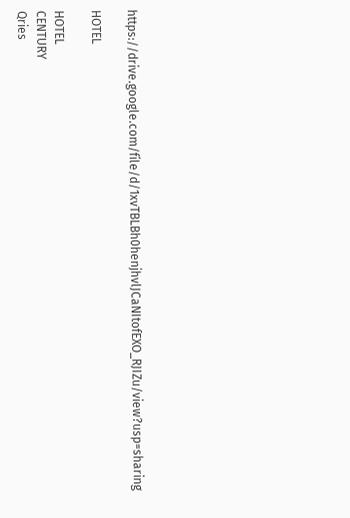https://drive.google.com/file/d/1xvTBLBh0henjhvlJCaNItofEXO_RJIZu/view?usp=sharing

HOTEL

HOTEL
CENTURY
Qries